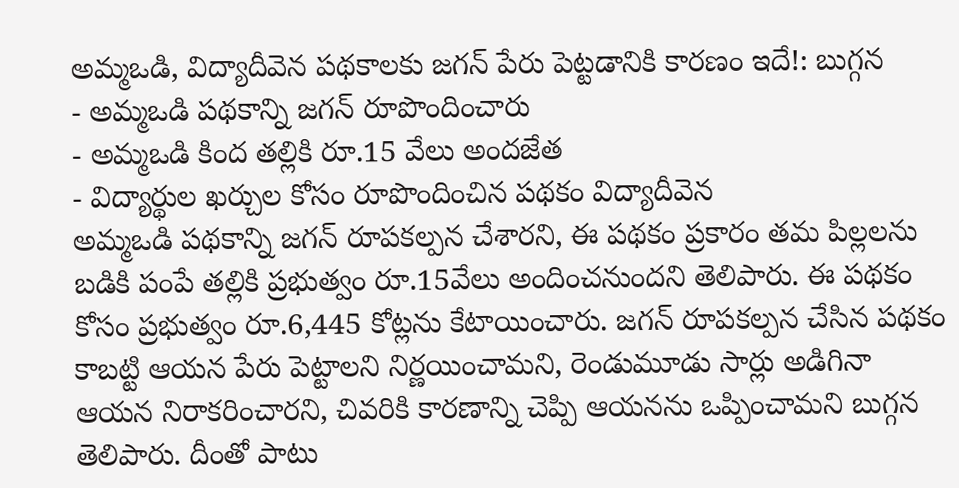అమ్మఒడి, విద్యాదీవెన పథకాలకు జగన్ పేరు పెట్టడానికి కారణం ఇదే!: బుగ్గన
- అమ్మఒడి పథకాన్ని జగన్ రూపొందించారు
- అమ్మఒడి కింద తల్లికి రూ.15 వేలు అందజేత
- విద్యార్థుల ఖర్చుల కోసం రూపొందించిన పథకం విద్యాదీవెన
అమ్మఒడి పథకాన్ని జగన్ రూపకల్పన చేశారని, ఈ పథకం ప్రకారం తమ పిల్లలను బడికి పంపే తల్లికి ప్రభుత్వం రూ.15వేలు అందించనుందని తెలిపారు. ఈ పథకం కోసం ప్రభుత్వం రూ.6,445 కోట్లను కేటాయించారు. జగన్ రూపకల్పన చేసిన పథకం కాబట్టి ఆయన పేరు పెట్టాలని నిర్ణయించామని, రెండుమూడు సార్లు అడిగినా ఆయన నిరాకరించారని, చివరికి కారణాన్ని చెప్పి ఆయనను ఒప్పించామని బుగ్గన తెలిపారు. దీంతో పాటు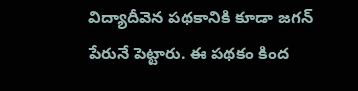విద్యాదీవెన పథకానికి కూడా జగన్ పేరునే పెట్టారు. ఈ పథకం కింద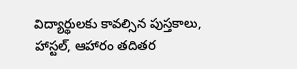విద్యార్థులకు కావల్సిన పుస్తకాలు, హాస్టల్, ఆహారం తదితర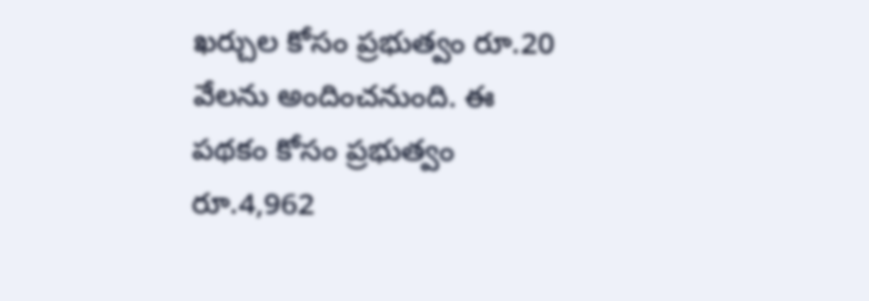ఖర్చుల కోసం ప్రభుత్వం రూ.20 వేలను అందించనుంది. ఈ పథకం కోసం ప్రభుత్వం రూ.4,962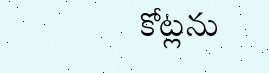కోట్లను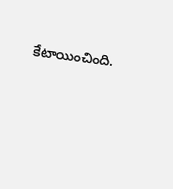కేటాయించింది.